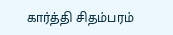கார்த்தி சிதம்பரம்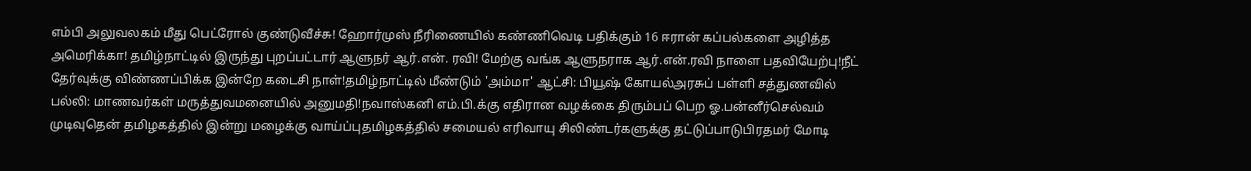எம்பி அலுவலகம் மீது பெட்ரோல் குண்டுவீச்சு! ஹோர்முஸ் நீரிணையில் கண்ணிவெடி பதிக்கும் 16 ஈரான் கப்பல்களை அழித்த அமெரிக்கா! தமிழ்நாட்டில் இருந்து புறப்பட்டார் ஆளுநர் ஆர்.என். ரவி! மேற்கு வங்க ஆளுநராக ஆர்.என்.ரவி நாளை பதவியேற்பு!நீட் தேர்வுக்கு விண்ணப்பிக்க இன்றே கடைசி நாள்!தமிழ்நாட்டில் மீண்டும் 'அம்மா' ஆட்சி: பியூஷ் கோயல்அரசுப் பள்ளி சத்துணவில் பல்லி: மாணவர்கள் மருத்துவமனையில் அனுமதி!நவாஸ்கனி எம்.பி.க்கு எதிரான வழக்கை திரும்பப் பெற ஓ.பன்னீர்செல்வம் முடிவுதென் தமிழகத்தில் இன்று மழைக்கு வாய்ப்புதமிழகத்தில் சமையல் எரிவாயு சிலிண்டர்களுக்கு தட்டுப்பாடுபிரதமர் மோடி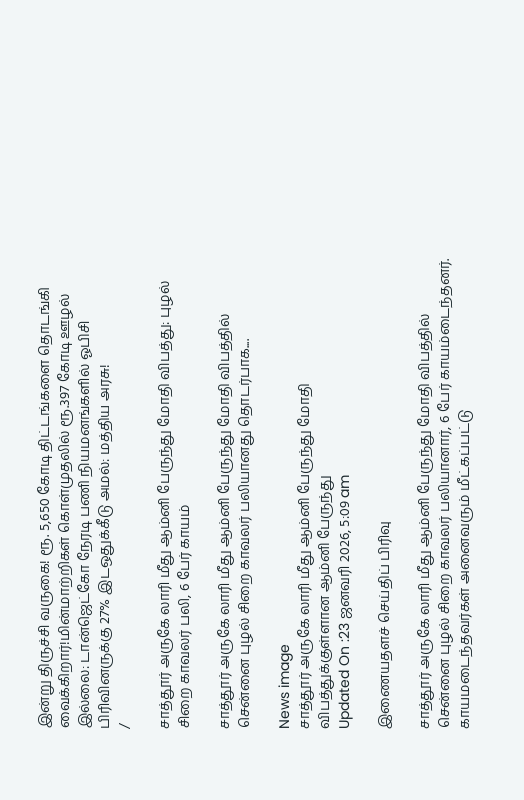இன்று திருச்சி வருகை! ரூ. 5,650 கோடி திட்டங்களை தொடங்கி வைக்கிறார்!மின்மாற்றிகள் கொள்முதலில் ரூ.397 கோடி ஊழல் இல்லை: டான்ஜெட்கோ நேரடி பணி நியமனங்களில் ஓபிசி பிரிவினருக்கு 27% இடஒதுக்கீடு அமல்: மத்திய அரசு!
/

சாத்தூர் அருகே லாரி மீது ஆம்னி பேருந்து மோதி விபத்து: புழல் சிறை காவலர் பலி, 6 பேர் காயம்

சாத்தூர் அருகே லாரி மீது ஆம்னி பேருந்து மோதி விபத்தில் சென்னை புழல் சிறை காவலர் பலியானது தொடர்பாக....

News image
சாத்தூர் அருகே லாரி மீது ஆம்னி பேருந்து மோதி விபத்துக்குள்ளான ஆம்னி பேருந்து
Updated On :23 ஜனவரி 2026, 5:09 am

இணையதளச் செய்திப் பிரிவு

சாத்தூர் அருகே லாரி மீது ஆம்னி பேருந்து மோதி விபத்தில் சென்னை புழல் சிறை காவலர் பலியானார், 6 பேர் காயம்டைந்தனர். காயமடைந்தவர்கள் அனைவரும் மீட்கப்பட்டு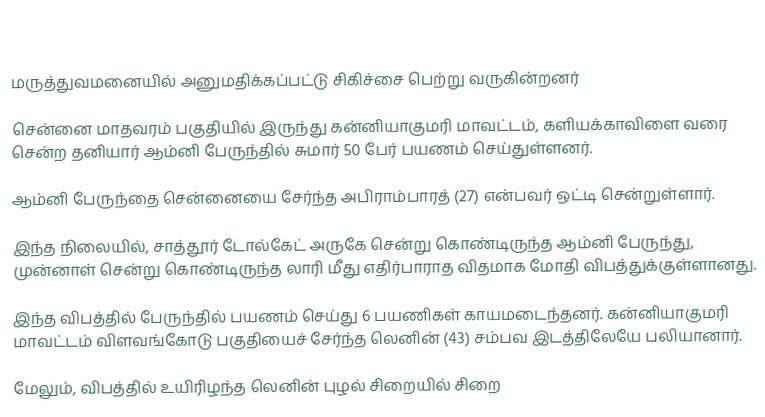மருத்துவமனையில் அனுமதிக்கப்பட்டு சிகிச்சை பெற்று வருகின்றனர்

சென்னை மாதவரம் பகுதியில் இருந்து கன்னியாகுமரி மாவட்டம், களியக்காவிளை வரை சென்ற தனியார் ஆம்னி பேருந்தில் சுமார் 50 பேர் பயணம் செய்துள்ளனர்.

ஆம்னி பேருந்தை சென்னையை சேர்ந்த அபிராம்பாரத் (27) என்பவர் ஒட்டி சென்றுள்ளார்.

இந்த நிலையில், சாத்தூர் டோல்கேட் அருகே சென்று கொண்டிருந்த ஆம்னி பேருந்து, முன்னாள் சென்று கொண்டிருந்த லாரி மீது எதிர்பாராத விதமாக மோதி விபத்துக்குள்ளானது.

இந்த விபத்தில் பேருந்தில் பயணம் செய்து 6 பயணிகள் காயமடைந்தனர். கன்னியாகுமரி மாவட்டம் விளவங்கோடு பகுதியைச் சேர்ந்த லெனின் (43) சம்பவ இடத்திலேயே பலியானார்.

மேலும், விபத்தில் உயிரிழந்த லெனின் புழல் சிறையில் சிறை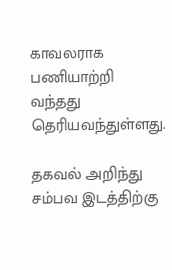காவலராக பணியாற்றி வந்தது தெரியவந்துள்ளது.

தகவல் அறிந்து சம்பவ இடத்திற்கு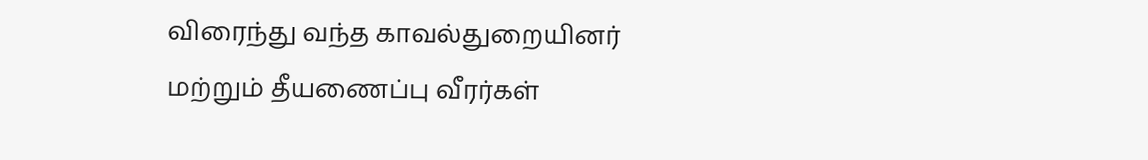விரைந்து வந்த காவல்துறையினர் மற்றும் தீயணைப்பு வீரர்கள்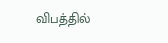விபத்தில்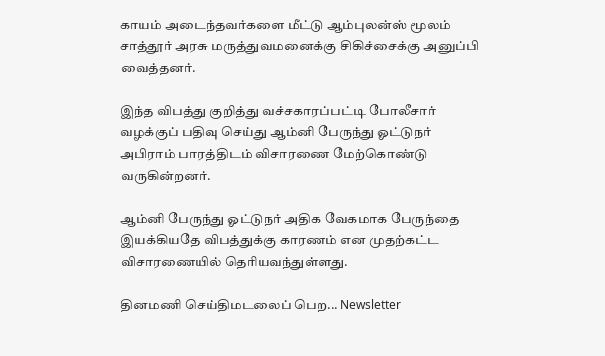காயம் அடைந்தவர்களை மீட்டு ஆம்புலன்ஸ் மூலம் சாத்தூர் அரசு மருத்துவமனைக்கு சிகிச்சைக்கு அனுப்பி வைத்தனர்.

இந்த விபத்து குறித்து வச்சகாரப்பட்டி போலீசார் வழக்குப் பதிவு செய்து ஆம்னி பேருந்து ஓட்டுநர் அபிராம் பாரத்திடம் விசாரணை மேற்கொண்டு வருகின்றனர்.

ஆம்னி பேருந்து ஓட்டுநர் அதிக வேகமாக பேருந்தை இயக்கியதே விபத்துக்கு காரணம் என முதற்கட்ட விசாரணையில் தெரியவந்துள்ளது.

தினமணி செய்திமடலைப் பெற... Newsletter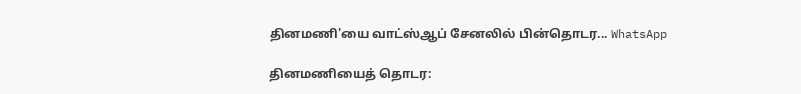தினமணி'யை வாட்ஸ்ஆப் சேனலில் பின்தொடர... WhatsApp

தினமணியைத் தொடர: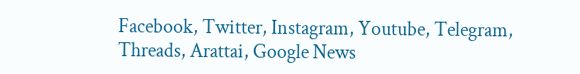Facebook, Twitter, Instagram, Youtube, Telegram, Threads, Arattai, Google News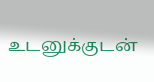உடனுக்குடன்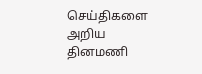செய்திகளை அறிய தினமணி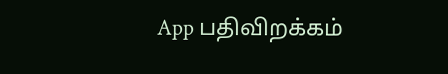App பதிவிறக்கம்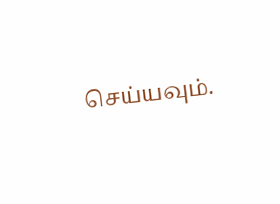செய்யவும்.